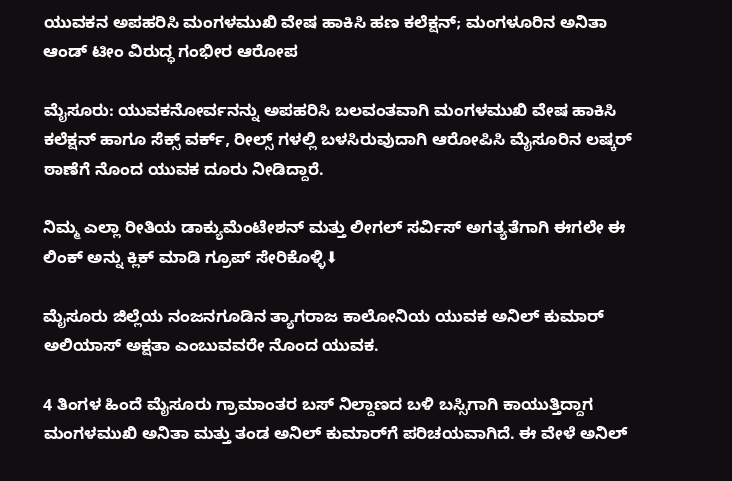ಯುವಕನ ಅಪಹರಿಸಿ ಮಂಗಳಮುಖಿ ವೇಷ ಹಾಕಿಸಿ ಹಣ ಕಲೆಕ್ಷನ್; ಮಂಗಳೂರಿನ ಅನಿತಾ ಆಂಡ್‌ ಟೀಂ ವಿರುದ್ಧ ಗಂಭೀರ ಆರೋಪ

ಮೈಸೂರು: ಯುವಕನೋರ್ವನನ್ನು ಅಪಹರಿಸಿ ಬಲವಂತವಾಗಿ ಮಂಗಳಮುಖಿ ವೇಷ ಹಾಕಿಸಿ ಕಲೆಕ್ಷನ್ ಹಾಗೂ ಸೆಕ್ಸ್ ವರ್ಕ್, ರೀಲ್ಸ್ ಗಳಲ್ಲಿ ಬಳಸಿರುವುದಾಗಿ ಆರೋಪಿಸಿ ಮೈಸೂರಿನ ಲಷ್ಕರ್ ಠಾಣೆಗೆ ನೊಂದ ಯುವಕ ದೂರು ನೀಡಿದ್ದಾರೆ.

ನಿಮ್ಮ ಎಲ್ಲಾ ರೀತಿಯ ಡಾಕ್ಯುಮೆಂಟೇಶನ್ ಮತ್ತು ಲೀಗಲ್ ಸರ್ವಿಸ್‌ ಅಗತ್ಯತೆಗಾಗಿ ಈಗಲೇ ಈ ಲಿಂಕ್ ಅನ್ನು ಕ್ಲಿಕ್ ಮಾಡಿ ಗ್ರೂಪ್ ಸೇರಿಕೊಳ್ಳಿ⬇

ಮೈಸೂರು ಜಿಲ್ಲೆಯ ನಂಜನಗೂಡಿನ ತ್ಯಾಗರಾಜ ಕಾಲೋನಿಯ ಯುವಕ ಅನಿಲ್ ಕುಮಾರ್ ಅಲಿಯಾಸ್ ಅಕ್ಷತಾ ಎಂಬುವವರೇ ನೊಂದ ಯುವಕ.

4 ತಿಂಗಳ ಹಿಂದೆ ಮೈಸೂರು ಗ್ರಾಮಾಂತರ ಬಸ್ ನಿಲ್ದಾಣದ ಬಳಿ ಬಸ್ಸಿಗಾಗಿ ಕಾಯುತ್ತಿದ್ದಾಗ ಮಂಗಳಮುಖಿ ಅನಿತಾ ಮತ್ತು ತಂಡ ಅನಿಲ್ ಕುಮಾರ್‌ಗೆ ಪರಿಚಯವಾಗಿದೆ. ಈ ವೇಳೆ ಅನಿಲ್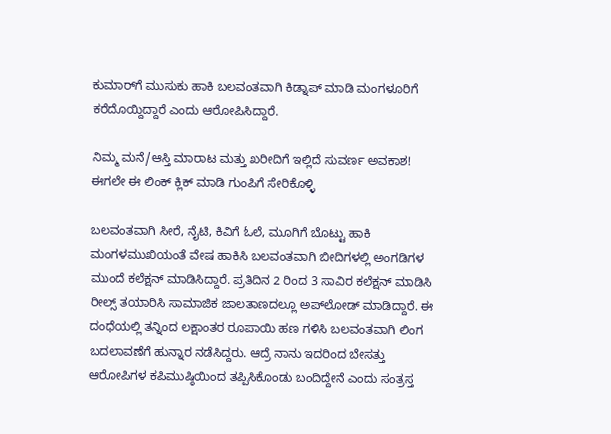ಕುಮಾರ್‌ಗೆ ಮುಸುಕು ಹಾಕಿ ಬಲವಂತವಾಗಿ ಕಿಡ್ನಾಪ್ ಮಾಡಿ ಮಂಗಳೂರಿಗೆ ಕರೆದೊಯ್ದಿದ್ದಾರೆ ಎಂದು ಆರೋಪಿಸಿದ್ದಾರೆ.

ನಿಮ್ಮ ಮನೆ/ಆಸ್ತಿ ಮಾರಾಟ ಮತ್ತು ಖರೀದಿಗೆ ಇಲ್ಲಿದೆ ಸುವರ್ಣ ಅವಕಾಶ! ಈಗಲೇ ಈ ಲಿಂಕ್ ಕ್ಲಿಕ್ ಮಾಡಿ ಗುಂಪಿಗೆ ಸೇರಿಕೊಳ್ಳಿ

ಬಲವಂತವಾಗಿ ಸೀರೆ, ನೈಟಿ, ಕಿವಿಗೆ ಓಲೆ, ಮೂಗಿಗೆ ಬೊಟ್ಟು ಹಾಕಿ ಮಂಗಳಮುಖಿಯಂತೆ ವೇಷ ಹಾಕಿಸಿ ಬಲವಂತವಾಗಿ ಬೀದಿಗಳಲ್ಲಿ ಅಂಗಡಿಗಳ ಮುಂದೆ ಕಲೆಕ್ಷನ್ ಮಾಡಿಸಿದ್ದಾರೆ. ಪ್ರತಿದಿನ 2 ರಿಂದ 3 ಸಾವಿರ ಕಲೆಕ್ಷನ್ ಮಾಡಿಸಿ ರೀಲ್ಸ್‌ ತಯಾರಿಸಿ ಸಾಮಾಜಿಕ ಜಾಲತಾಣದಲ್ಲೂ ಅಪ್‌ಲೋಡ್‌ ಮಾಡಿದ್ದಾರೆ. ಈ ದಂಧೆಯಲ್ಲಿ ತನ್ನಿಂದ ಲಕ್ಷಾಂತರ ರೂಪಾಯಿ ಹಣ ಗಳಿಸಿ ಬಲವಂತವಾಗಿ ಲಿಂಗ ಬದಲಾವಣೆಗೆ ಹುನ್ನಾರ ನಡೆಸಿದ್ದರು. ಆದ್ರೆ ನಾನು ಇದರಿಂದ ಬೇಸತ್ತು ಆರೋಪಿಗಳ ಕಪಿಮುಷ್ಠಿಯಿಂದ ತಪ್ಪಿಸಿಕೊಂಡು ಬಂದಿದ್ದೇನೆ ಎಂದು ಸಂತ್ರಸ್ತ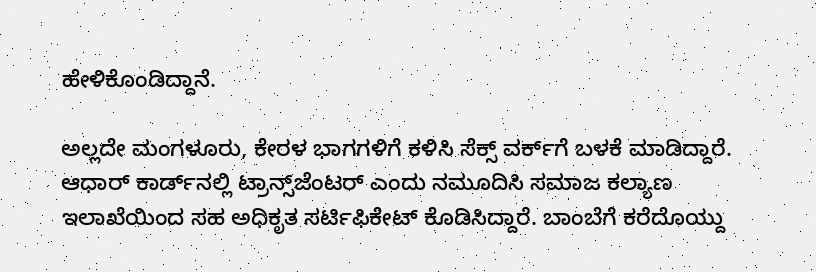ಹೇಳಿಕೊಂಡಿದ್ದಾನೆ.

ಅಲ್ಲದೇ ಮಂಗಳೂರು, ಕೇರಳ ಭಾಗಗಳಿಗೆ ಕಳಿಸಿ ಸೆಕ್ಸ್ ವರ್ಕ್‌ಗೆ ಬಳಕೆ ಮಾಡಿದ್ದಾರೆ. ಆಧಾರ್ ಕಾರ್ಡ್‌ನಲ್ಲಿ ಟ್ರಾನ್ಸ್‌ಜೆಂಟರ್‌ ಎಂದು ನಮೂದಿಸಿ ಸಮಾಜ ಕಲ್ಯಾಣ ಇಲಾಖೆಯಿಂದ ಸಹ ಅಧಿಕೃತ ಸರ್ಟಿಫಿಕೇಟ್ ಕೊಡಿಸಿದ್ದಾರೆ. ಬಾಂಬೆಗೆ ಕರೆದೊಯ್ದು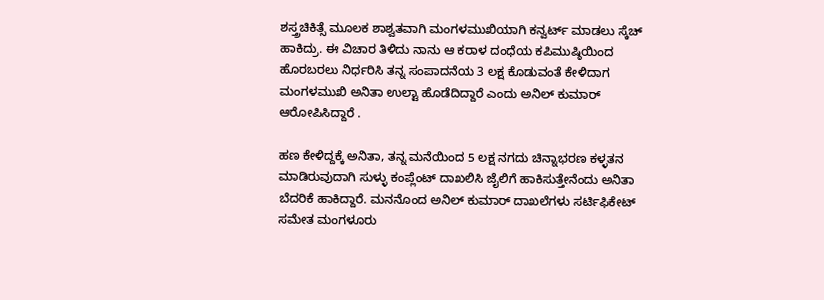ಶಸ್ತ್ರಚಿಕಿತ್ಸೆ ಮೂಲಕ ಶಾಶ್ವತವಾಗಿ ಮಂಗಳಮುಖಿಯಾಗಿ ಕನ್ವರ್ಟ್ ಮಾಡಲು ಸ್ಕೆಚ್ ಹಾಕಿದ್ರು. ಈ ವಿಚಾರ ತಿಳಿದು ನಾನು ಆ ಕರಾಳ ದಂಧೆಯ ಕಪಿಮುಷ್ಠಿಯಿಂದ ಹೊರಬರಲು ನಿರ್ಧರಿಸಿ ತನ್ನ ಸಂಪಾದನೆಯ 3 ಲಕ್ಷ ಕೊಡುವಂತೆ ಕೇಳಿದಾಗ ಮಂಗಳಮುಖಿ ಅನಿತಾ ಉಲ್ಟಾ ಹೊಡೆದಿದ್ದಾರೆ ಎಂದು ಅನಿಲ್ ಕುಮಾರ್ ಆರೋಪಿಸಿದ್ದಾರೆ .

ಹಣ ಕೇಳಿದ್ದಕ್ಕೆ ಅನಿತಾ, ತನ್ನ ಮನೆಯಿಂದ 5 ಲಕ್ಷ ನಗದು ಚಿನ್ನಾಭರಣ ಕಳ್ಳತನ ಮಾಡಿರುವುದಾಗಿ ಸುಳ್ಳು ಕಂಪ್ಲೆಂಟ್ ದಾಖಲಿಸಿ ಜೈಲಿಗೆ ಹಾಕಿಸುತ್ತೇನೆಂದು ಅನಿತಾ ಬೆದರಿಕೆ ಹಾಕಿದ್ದಾರೆ. ಮನನೊಂದ ಅನಿಲ್ ಕುಮಾರ್ ದಾಖಲೆಗಳು ಸರ್ಟಿಫಿಕೇಟ್ ಸಮೇತ ಮಂಗಳೂರು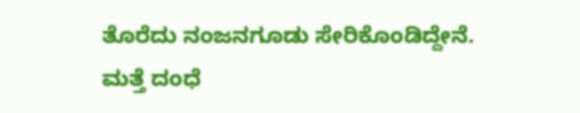ತೊರೆದು ನಂಜನಗೂಡು ಸೇರಿಕೊಂಡಿದ್ದೇನೆ. ಮತ್ತೆ ದಂಧೆ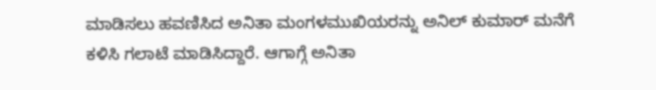ಮಾಡಿಸಲು ಹವಣಿಸಿದ ಅನಿತಾ ಮಂಗಳಮುಖಿಯರನ್ನು ಅನಿಲ್ ಕುಮಾರ್ ಮನೆಗೆ ಕಳಿಸಿ ಗಲಾಟೆ ಮಾಡಿಸಿದ್ದಾರೆ. ಆಗಾಗ್ಗೆ ಅನಿತಾ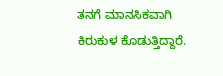ತನಗೆ ಮಾನಸಿಕವಾಗಿ ಕಿರುಕುಳ ಕೊಡುತ್ತಿದ್ದಾರೆ.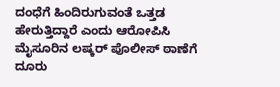ದಂಧೆಗೆ ಹಿಂದಿರುಗುವಂತೆ ಒತ್ತಡ ಹೇರುತ್ತಿದ್ದಾರೆ ಎಂದು ಆರೋಪಿಸಿ ಮೈಸೂರಿನ ಲಷ್ಕರ್ ಪೊಲೀಸ್ ಠಾಣೆಗೆ ದೂರು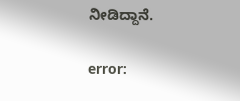ನೀಡಿದ್ದಾನೆ.

error: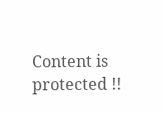Content is protected !!